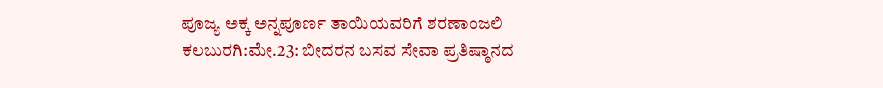ಪೂಜ್ಯ ಅಕ್ಕ ಅನ್ನಪೂರ್ಣ ತಾಯಿಯವರಿಗೆ ಶರಣಾಂಜಲಿ
ಕಲಬುರಗಿ:ಮೇ.23: ಬೀದರನ ಬಸವ ಸೇವಾ ಪ್ರತಿಷ್ಠಾನದ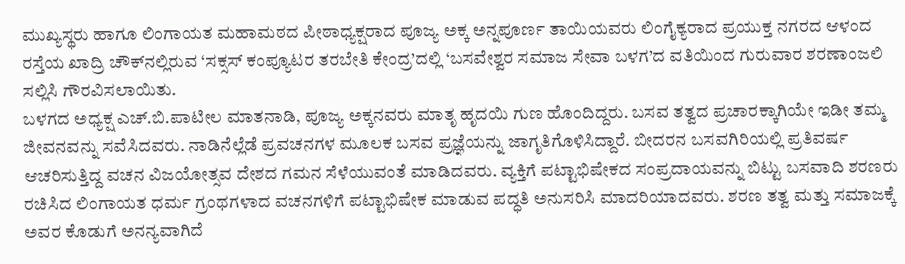ಮುಖ್ಯಸ್ಥರು ಹಾಗೂ ಲಿಂಗಾಯತ ಮಹಾಮಠದ ಪೀಠಾಧ್ಯಕ್ಷರಾದ ಪೂಜ್ಯ ಅಕ್ಕ ಅನ್ನಪೂರ್ಣ ತಾಯಿಯವರು ಲಿಂಗೈಕ್ಯರಾದ ಪ್ರಯುಕ್ತ ನಗರದ ಆಳಂದ ರಸ್ತೆಯ ಖಾದ್ರಿ ಚೌಕ್‍ನಲ್ಲಿರುವ ‘ಸಕ್ಸಸ್ ಕಂಪ್ಯೂಟರ ತರಬೇತಿ ಕೇಂದ್ರ’ದಲ್ಲಿ ‘ಬಸವೇಶ್ವರ ಸಮಾಜ ಸೇವಾ ಬಳಗ’ದ ವತಿಯಿಂದ ಗುರುವಾರ ಶರಣಾಂಜಲಿ ಸಲ್ಲಿಸಿ ಗೌರವಿಸಲಾಯಿತು.
ಬಳಗದ ಅಧ್ಯಕ್ಷ ಎಚ್.ಬಿ.ಪಾಟೀಲ ಮಾತನಾಡಿ, ಪೂಜ್ಯ ಅಕ್ಕನವರು ಮಾತೃ ಹೃದಯಿ ಗುಣ ಹೊಂದಿದ್ದರು. ಬಸವ ತತ್ವದ ಪ್ರಚಾರಕ್ಕಾಗಿಯೇ ಇಡೀ ತಮ್ಮ ಜೀವನವನ್ನು ಸವೆಸಿದವರು. ನಾಡಿನೆಲ್ಲೆಡೆ ಪ್ರವಚನಗಳ ಮೂಲಕ ಬಸವ ಪ್ರಜ್ಞೆಯನ್ನು ಜಾಗೃತಿಗೊಳಿಸಿದ್ದಾರೆ. ಬೀದರನ ಬಸವಗಿರಿಯಲ್ಲಿ ಪ್ರತಿವರ್ಷ ಆಚರಿಸುತ್ತಿದ್ದ ವಚನ ವಿಜಯೋತ್ಸವ ದೇಶದ ಗಮನ ಸೆಳೆಯುವಂತೆ ಮಾಡಿದವರು. ವ್ಯಕ್ತಿಗೆ ಪಟ್ಟಾಭಿಷೇಕದ ಸಂಪ್ರದಾಯವನ್ನು ಬಿಟ್ಟು ಬಸವಾದಿ ಶರಣರು ರಚಿಸಿದ ಲಿಂಗಾಯತ ಧರ್ಮ ಗ್ರಂಥಗಳಾದ ವಚನಗಳಿಗೆ ಪಟ್ಟಾಭಿಷೇಕ ಮಾಡುವ ಪದ್ಧತಿ ಅನುಸರಿಸಿ ಮಾದರಿಯಾದವರು. ಶರಣ ತತ್ವ ಮತ್ತು ಸಮಾಜಕ್ಕೆ ಅವರ ಕೊಡುಗೆ ಅನನ್ಯವಾಗಿದೆ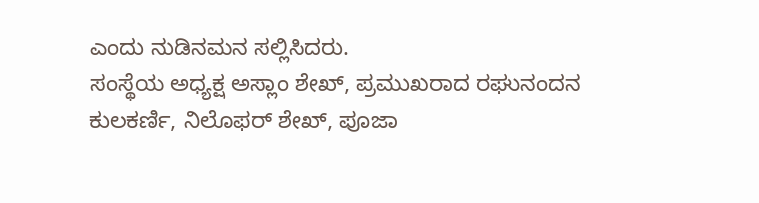ಎಂದು ನುಡಿನಮನ ಸಲ್ಲಿಸಿದರು.
ಸಂಸ್ಥೆಯ ಅಧ್ಯಕ್ಷ ಅಸ್ಲಾಂ ಶೇಖ್, ಪ್ರಮುಖರಾದ ರಘುನಂದನ ಕುಲಕರ್ಣಿ, ನಿಲೊಫರ್ ಶೇಖ್, ಪೂಜಾ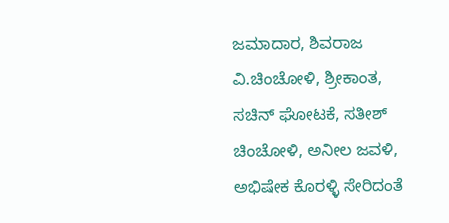ಜಮಾದಾರ, ಶಿವರಾಜ ವಿ.ಚಿಂಚೋಳಿ, ಶ್ರೀಕಾಂತ, ಸಚಿನ್ ಘೋಟಕೆ, ಸತೀಶ್ ಚಿಂಚೋಳಿ, ಅನೀಲ ಜವಳಿ, ಅಭಿಷೇಕ ಕೊರಳ್ಳಿ ಸೇರಿದಂತೆ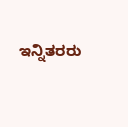ಇನ್ನಿತರರು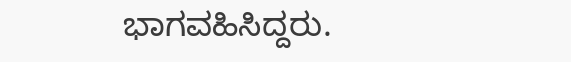ಭಾಗವಹಿಸಿದ್ದರು.